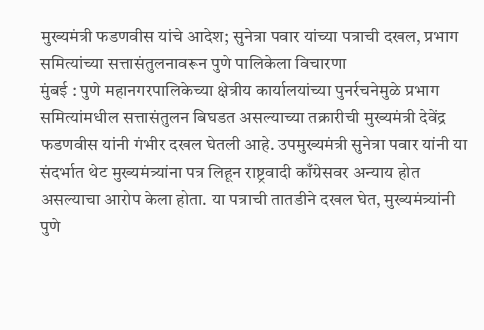मुख्यमंत्री फडणवीस यांचे आदेश; सुनेत्रा पवार यांच्या पत्राची दखल, प्रभाग समित्यांच्या सत्तासंतुलनावरून पुणे पालिकेला विचारणा
मुंबई : पुणे महानगरपालिकेच्या क्षेत्रीय कार्यालयांच्या पुनर्रचनेमुळे प्रभाग समित्यांमधील सत्तासंतुलन बिघडत असल्याच्या तक्रारीची मुख्यमंत्री देवेंद्र फडणवीस यांनी गंभीर दखल घेतली आहे. उपमुख्यमंत्री सुनेत्रा पवार यांनी या संदर्भात थेट मुख्यमंत्र्यांना पत्र लिहून राष्ट्रवादी काँग्रेसवर अन्याय होत असल्याचा आरोप केला होता. या पत्राची तातडीने दखल घेत, मुख्यमंत्र्यांनी पुणे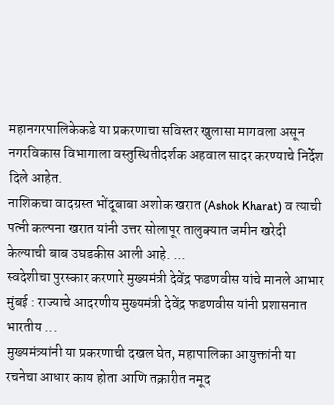महानगरपालिकेकडे या प्रकरणाचा सविस्तर खुलासा मागवला असून नगरविकास विभागाला वस्तुस्थितीदर्शक अहवाल सादर करण्याचे निर्देश दिले आहेत.
नाशिकचा वादग्रस्त भोंदूबाबा अशोक खरात (Ashok Kharat) व त्याची पत्नी कल्पना खरात यांनी उत्तर सोलापूर तालुक्यात जमीन खरेदी केल्याची बाब उघडकीस आली आहे. ...
स्वदेशीचा पुरस्कार करणारे मुख्यमंत्री देवेंद्र फडणवीस यांचे मानले आभार मुंबई : राज्याचे आदरणीय मुख्यमंत्री देवेंद्र फडणवीस यांनी प्रशासनात भारतीय ...
मुख्यमंत्र्यांनी या प्रकरणाची दखल घेत, महापालिका आयुक्तांनी या रचनेचा आधार काय होता आणि तक्रारीत नमूद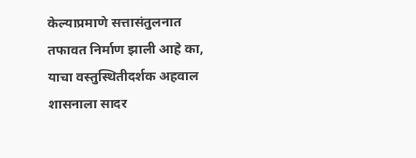केल्याप्रमाणे सत्तासंतुलनात तफावत निर्माण झाली आहे का, याचा वस्तुस्थितीदर्शक अहवाल शासनाला सादर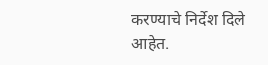करण्याचे निर्देश दिले आहेत.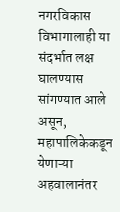नगरविकास विभागालाही या संदर्भात लक्ष घालण्यास सांगण्यात आले असून, महापालिकेकडून येणाऱ्या अहवालानंतर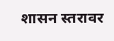शासन स्तरावर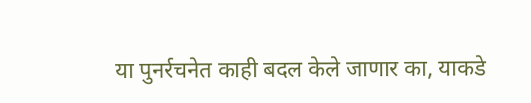या पुनर्रचनेत काही बदल केले जाणार का, याकडे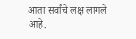आता सर्वांचे लक्ष लागले आहे.